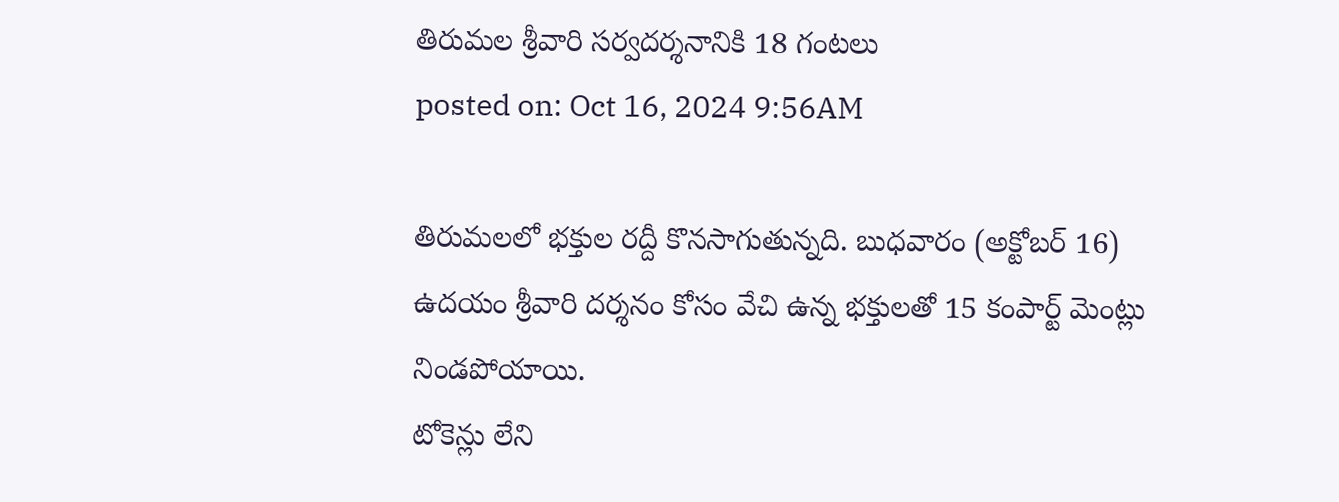తిరుమల శ్రీవారి సర్వదర్శనానికి 18 గంటలు
posted on: Oct 16, 2024 9:56AM

తిరుమలలో భక్తుల రద్దీ కొనసాగుతున్నది. బుధవారం (అక్టోబర్ 16) ఉదయం శ్రీవారి దర్శనం కోసం వేచి ఉన్న భక్తులతో 15 కంపార్ట్ మెంట్లు నిండపోయాయి.
టోకెన్లు లేని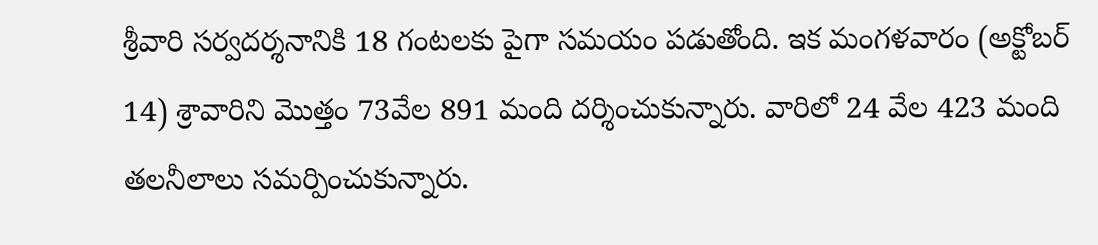శ్రీవారి సర్వదర్శనానికి 18 గంటలకు పైగా సమయం పడుతోంది. ఇక మంగళవారం (అక్టోబర్ 14) శ్రావారిని మొత్తం 73వేల 891 మంది దర్శించుకున్నారు. వారిలో 24 వేల 423 మంది తలనీలాలు సమర్పించుకున్నారు.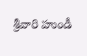శ్రీవారి హుండీ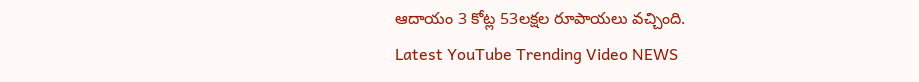ఆదాయం 3 కోట్ల 53లక్షల రూపాయలు వచ్చింది.
Latest YouTube Trending Video NEWS